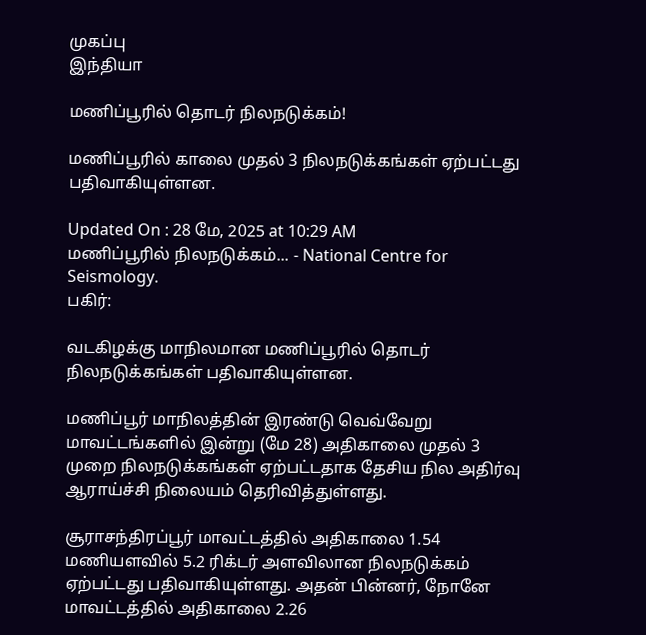முகப்பு
இந்தியா

மணிப்பூரில் தொடர் நிலநடுக்கம்!

மணிப்பூரில் காலை முதல் 3 நிலநடுக்கங்கள் ஏற்பட்டது பதிவாகியுள்ளன.

Updated On : 28 மே, 2025 at 10:29 AM
மணிப்பூரில் நிலநடுக்கம்... - National Centre for Seismology.
பகிர்:

வடகிழக்கு மாநிலமான மணிப்பூரில் தொடர் நிலநடுக்கங்கள் பதிவாகியுள்ளன.

மணிப்பூர் மாநிலத்தின் இரண்டு வெவ்வேறு மாவட்டங்களில் இன்று (மே 28) அதிகாலை முதல் 3 முறை நிலநடுக்கங்கள் ஏற்பட்டதாக தேசிய நில அதிர்வு ஆராய்ச்சி நிலையம் தெரிவித்துள்ளது.

சூராசந்திரப்பூர் மாவட்டத்தில் அதிகாலை 1.54 மணியளவில் 5.2 ரிக்டர் அளவிலான நிலநடுக்கம் ஏற்பட்டது பதிவாகியுள்ளது. அதன் பின்னர், நோனே மாவட்டத்தில் அதிகாலை 2.26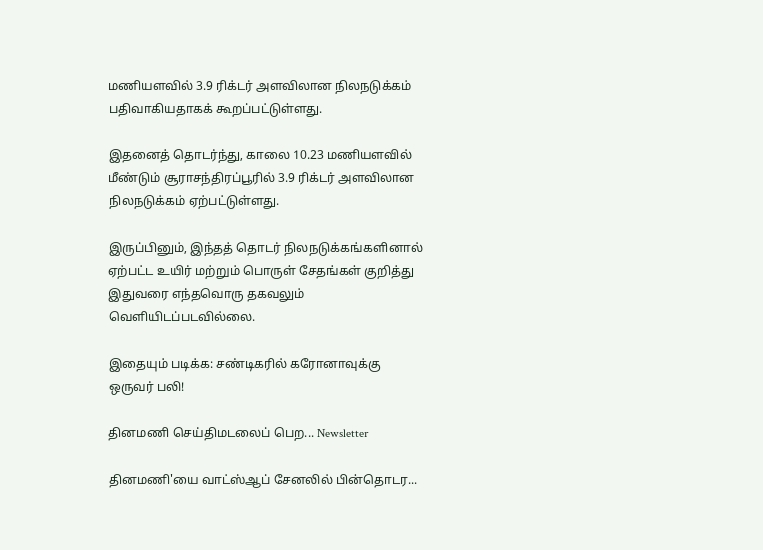மணியளவில் 3.9 ரிக்டர் அளவிலான நிலநடுக்கம் பதிவாகியதாகக் கூறப்பட்டுள்ளது.

இதனைத் தொடர்ந்து, காலை 10.23 மணியளவில் மீண்டும் சூராசந்திரப்பூரில் 3.9 ரிக்டர் அளவிலான நிலநடுக்கம் ஏற்பட்டுள்ளது.

இருப்பினும், இந்தத் தொடர் நிலநடுக்கங்களினால் ஏற்பட்ட உயிர் மற்றும் பொருள் சேதங்கள் குறித்து இதுவரை எந்தவொரு தகவலும் வெளியிடப்படவில்லை.

இதையும் படிக்க: சண்டிகரில் கரோனாவுக்கு ஒருவர் பலி!

தினமணி செய்திமடலைப் பெற... Newsletter

தினமணி'யை வாட்ஸ்ஆப் சேனலில் பின்தொடர...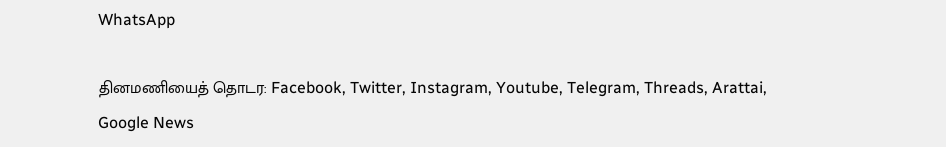WhatsApp

தினமணியைத் தொடர: Facebook, Twitter, Instagram, Youtube, Telegram, Threads, Arattai, Google News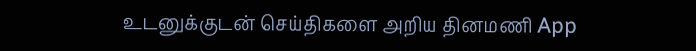உடனுக்குடன் செய்திகளை அறிய தினமணி App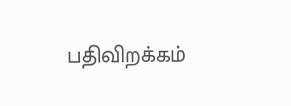பதிவிறக்கம்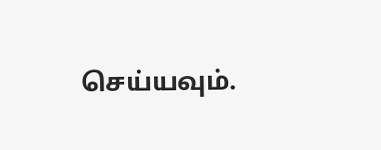செய்யவும்.